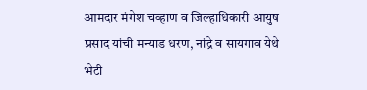आमदार मंगेश चव्हाण व जिल्हाधिकारी आयुष प्रसाद यांची मन्याड धरण, नांद्रे व सायगाव येथे भेटी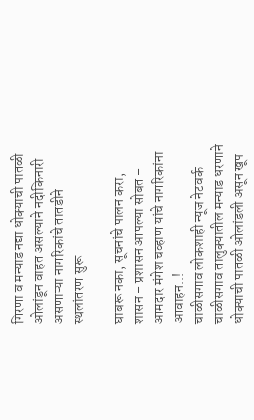गिरणा व मन्याड नद्या धोक्याची पातळी ओलांडून वाहत असल्याने नदीकिनारी असणाऱ्या नागरिकांचे तातडीने स्थलांतरण सुरू

घाबरू नका, सूचनांचे पालन करा, शासन – प्रशासन आपल्या सोबत – आमदार मंगेश चव्हाण यांचे नागरिकांना आवाहन..!
चाळीसगाव लोकशाही न्यूज नेटवर्क
चाळीसगाव तालुक्यातील मन्याड धरणाने धोक्याची पातळी ओलांडली असून खूप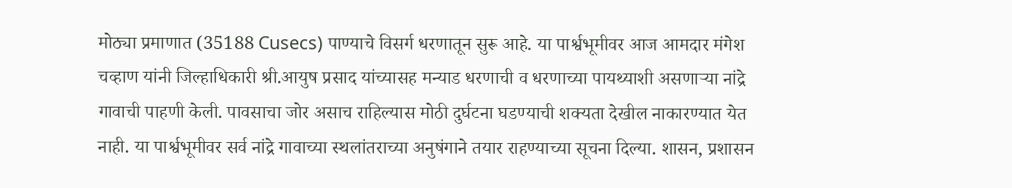मोठ्या प्रमाणात (35188 Cusecs) पाण्याचे विसर्ग धरणातून सुरू आहे. या पार्श्वभूमीवर आज आमदार मंगेश चव्हाण यांनी जिल्हाधिकारी श्री.आयुष प्रसाद यांच्यासह मन्याड धरणाची व धरणाच्या पायथ्याशी असणाऱ्या नांद्रे गावाची पाहणी केली. पावसाचा जोर असाच राहिल्यास मोठी दुर्घटना घडण्याची शक्यता देखील नाकारण्यात येत नाही. या पार्श्वभूमीवर सर्व नांद्रे गावाच्या स्थलांतराच्या अनुषंगाने तयार राहण्याच्या सूचना दिल्या. शासन, प्रशासन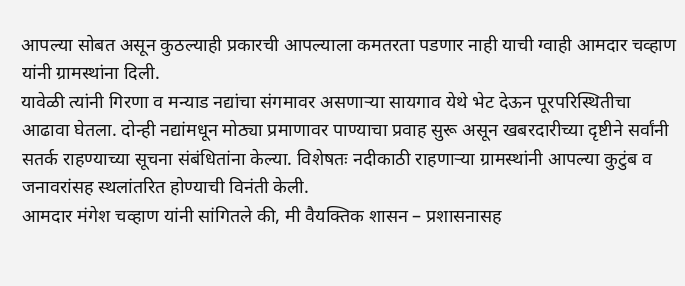आपल्या सोबत असून कुठल्याही प्रकारची आपल्याला कमतरता पडणार नाही याची ग्वाही आमदार चव्हाण यांनी ग्रामस्थांना दिली.
यावेळी त्यांनी गिरणा व मन्याड नद्यांचा संगमावर असणाऱ्या सायगाव येथे भेट देऊन पूरपरिस्थितीचा आढावा घेतला. दोन्ही नद्यांमधून मोठ्या प्रमाणावर पाण्याचा प्रवाह सुरू असून खबरदारीच्या दृष्टीने सर्वांनी सतर्क राहण्याच्या सूचना संबंधितांना केल्या. विशेषतः नदीकाठी राहणाऱ्या ग्रामस्थांनी आपल्या कुटुंब व जनावरांसह स्थलांतरित होण्याची विनंती केली.
आमदार मंगेश चव्हाण यांनी सांगितले की, मी वैयक्तिक शासन – प्रशासनासह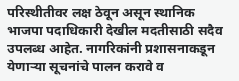परिस्थीतीवर लक्ष ठेवून असून स्थानिक भाजपा पदाधिकारी देखील मदतीसाठी सदैव उपलब्ध आहेत. नागरिकांनी प्रशासनाकडून येणाऱ्या सूचनांचे पालन करावे व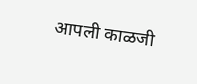आपली काळजी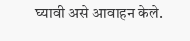घ्यावी असे आवाहन केले.